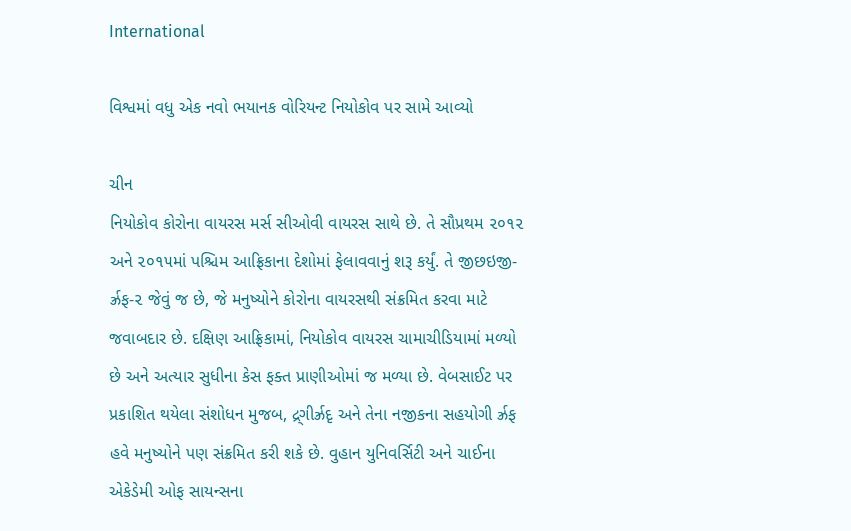International

વિશ્વમાં વધુ એક નવો ભયાનક વોરિયન્ટ નિયોકોવ પર સામે આવ્યો

ચીન
નિયોકોવ કોરોના વાયરસ મર્સ સીઓવી વાયરસ સાથે છે. તે સૌપ્રથમ ૨૦૧૨ અને ૨૦૧૫માં પશ્ચિમ આફ્રિકાના દેશોમાં ફેલાવવાનું શરૂ કર્યું. તે જીછઇજી-ર્ઝ્રફ-૨ જેવું જ છે, જે મનુષ્યોને કોરોના વાયરસથી સંક્રમિત કરવા માટે જવાબદાર છે. દક્ષિણ આફ્રિકામાં, નિયોકોવ વાયરસ ચામાચીડિયામાં મળ્યો છે અને અત્યાર સુધીના કેસ ફક્ત પ્રાણીઓમાં જ મળ્યા છે. વેબસાઈટ પર પ્રકાશિત થયેલા સંશોધન મુજબ, દ્ર્ગીર્ઝ્રદૃ અને તેના નજીકના સહયોગી ર્ઝ્રફ હવે મનુષ્યોને પણ સંક્રમિત કરી શકે છે. વુહાન યુનિવર્સિટી અને ચાઈના એકેડેમી ઓફ સાયન્સના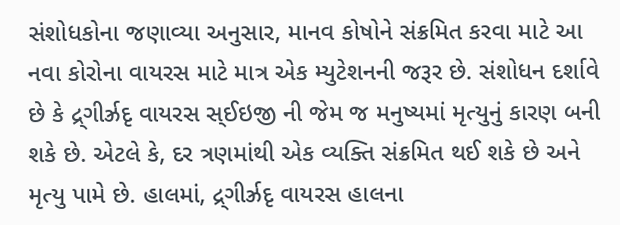સંશોધકોના જણાવ્યા અનુસાર, માનવ કોષોને સંક્રમિત કરવા માટે આ નવા કોરોના વાયરસ માટે માત્ર એક મ્યુટેશનની જરૂર છે. સંશોધન દર્શાવે છે કે દ્ર્ગીર્ઝ્રદૃ વાયરસ સ્ઈઇજી ની જેમ જ મનુષ્યમાં મૃત્યુનું કારણ બની શકે છે. એટલે કે, દર ત્રણમાંથી એક વ્યક્તિ સંક્રમિત થઈ શકે છે અને મૃત્યુ પામે છે. હાલમાં, દ્ર્ગીર્ઝ્રદૃ વાયરસ હાલના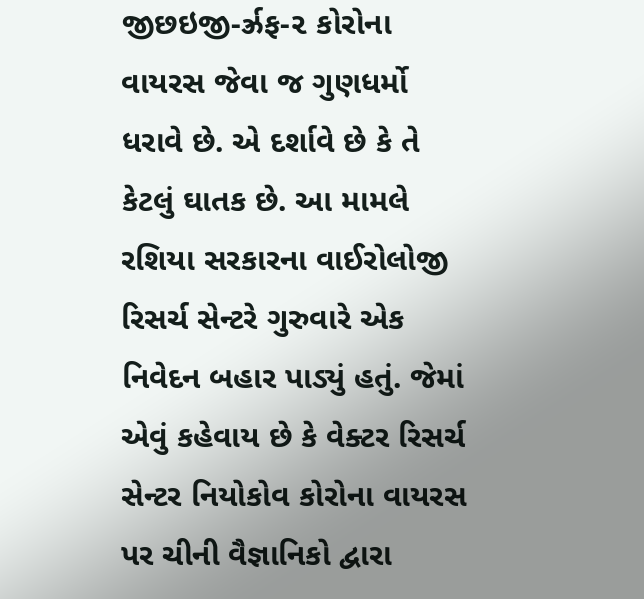જીછઇજી-ર્ઝ્રફ-૨ કોરોના વાયરસ જેવા જ ગુણધર્મો ધરાવે છે. એ દર્શાવે છે કે તે કેટલું ઘાતક છે. આ મામલે રશિયા સરકારના વાઈરોલોજી રિસર્ચ સેન્ટરે ગુરુવારે એક નિવેદન બહાર પાડ્યું હતું. જેમાં એવું કહેવાય છે કે વેક્ટર રિસર્ચ સેન્ટર નિયોકોવ કોરોના વાયરસ પર ચીની વૈજ્ઞાનિકો દ્વારા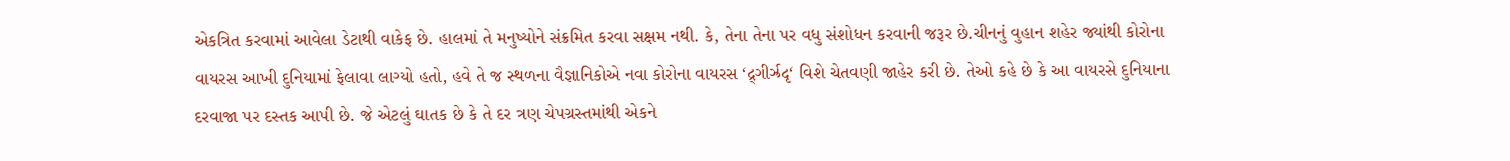એકત્રિત કરવામાં આવેલા ડેટાથી વાકેફ છે. હાલમાં તે મનુષ્યોને સંક્રમિત કરવા સક્ષમ નથી. કે, તેના તેના પર વધુ સંશોધન કરવાની જરૂર છે.ચીનનું વુહાન શહેર જ્યાંથી કોરોના વાયરસ આખી દુનિયામાં ફેલાવા લાગ્યો હતો, હવે તે જ સ્થળના વૈજ્ઞાનિકોએ નવા કોરોના વાયરસ ‘દ્ર્ગીર્ઝ્રદૃ‘ વિશે ચેતવણી જાહેર કરી છે. તેઓ કહે છે કે આ વાયરસે દુનિયાના દરવાજા પર દસ્તક આપી છે. જે એટલું ઘાતક છે કે તે દર ત્રણ ચેપગ્રસ્તમાંથી એકને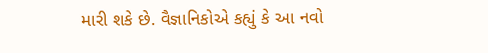મારી શકે છે. વૈજ્ઞાનિકોએ કહ્યું કે આ નવો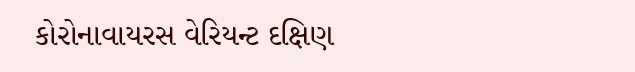કોરોનાવાયરસ વેરિયન્ટ દક્ષિણ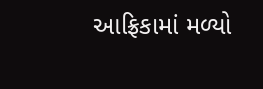આફ્રિકામાં મળ્યો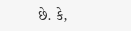છે. કે,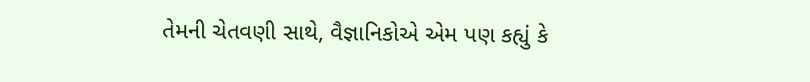તેમની ચેતવણી સાથે, વૈજ્ઞાનિકોએ એમ પણ કહ્યું કે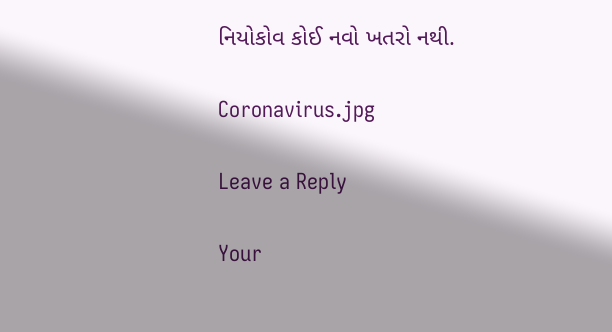નિયોકોવ કોઈ નવો ખતરો નથી.

Coronavirus.jpg

Leave a Reply

Your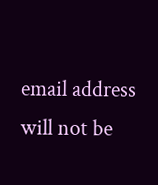email address will not be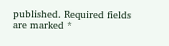published. Required fields are marked *